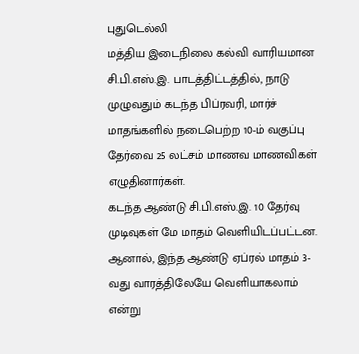புதுடெல்லி
மத்திய இடைநிலை கல்வி வாரியமான சி.பி.எஸ்.இ. பாடத்திட்டத்தில், நாடு முழுவதும் கடந்த பிப்ரவரி, மார்ச் மாதங்களில் நடைபெற்ற 10-ம் வகுப்பு தேர்வை 25 லட்சம் மாணவ மாணவிகள் எழுதினார்கள்.
கடந்த ஆண்டு சி.பி.எஸ்.இ. 10 தேர்வு முடிவுகள் மே மாதம் வெளியிடப்பட்டன. ஆனால், இந்த ஆண்டு ஏப்ரல் மாதம் 3-வது வாரத்திலேயே வெளியாகலாம் என்று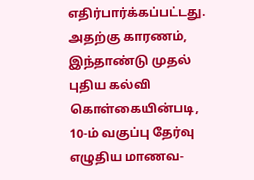எதிர்பார்க்கப்பட்டது. அதற்கு காரணம், இந்தாண்டு முதல் புதிய கல்வி கொள்கையின்படி, 10-ம் வகுப்பு தேர்வு எழுதிய மாணவ-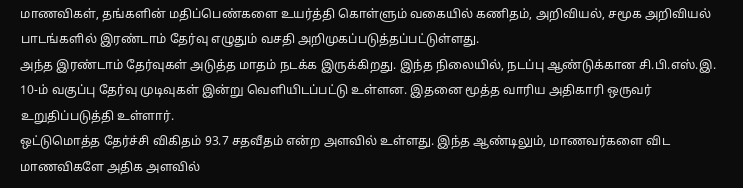மாணவிகள், தங்களின் மதிப்பெண்களை உயர்த்தி கொள்ளும் வகையில் கணிதம், அறிவியல், சமூக அறிவியல் பாடங்களில் இரண்டாம் தேர்வு எழுதும் வசதி அறிமுகப்படுத்தப்பட்டுள்ளது.
அந்த இரண்டாம் தேர்வுகள் அடுத்த மாதம் நடக்க இருக்கிறது. இந்த நிலையில், நடப்பு ஆண்டுக்கான சி.பி.எஸ்.இ. 10-ம் வகுப்பு தேர்வு முடிவுகள் இன்று வெளியிடப்பட்டு உள்ளன. இதனை மூத்த வாரிய அதிகாரி ஒருவர் உறுதிப்படுத்தி உள்ளார்.
ஒட்டுமொத்த தேர்ச்சி விகிதம் 93.7 சதவீதம் என்ற அளவில் உள்ளது. இந்த ஆண்டிலும், மாணவர்களை விட மாணவிகளே அதிக அளவில்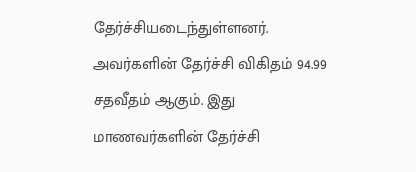தேர்ச்சியடைந்துள்ளனர். அவர்களின் தேர்ச்சி விகிதம் 94.99 சதவீதம் ஆகும். இது மாணவர்களின் தேர்ச்சி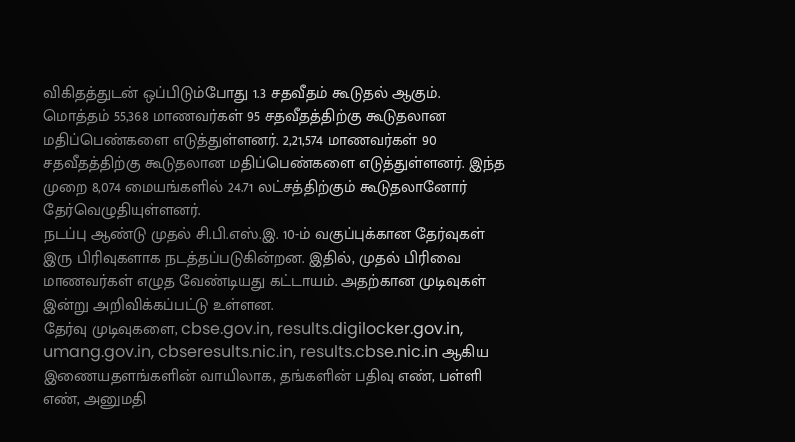விகிதத்துடன் ஒப்பிடும்போது 1.3 சதவீதம் கூடுதல் ஆகும்.
மொத்தம் 55,368 மாணவர்கள் 95 சதவீதத்திற்கு கூடுதலான மதிப்பெண்களை எடுத்துள்ளனர். 2,21,574 மாணவர்கள் 90 சதவீதத்திற்கு கூடுதலான மதிப்பெண்களை எடுத்துள்ளனர். இந்த முறை 8,074 மையங்களில் 24.71 லட்சத்திற்கும் கூடுதலானோர் தேர்வெழுதியுள்ளனர்.
நடப்பு ஆண்டு முதல் சி.பி.எஸ்.இ. 10-ம் வகுப்புக்கான தேர்வுகள் இரு பிரிவுகளாக நடத்தப்படுகின்றன. இதில், முதல் பிரிவை மாணவர்கள் எழுத வேண்டியது கட்டாயம். அதற்கான முடிவுகள் இன்று அறிவிக்கப்பட்டு உள்ளன.
தேர்வு முடிவுகளை, cbse.gov.in, results.digilocker.gov.in, umang.gov.in, cbseresults.nic.in, results.cbse.nic.in ஆகிய இணையதளங்களின் வாயிலாக, தங்களின் பதிவு எண், பள்ளி எண், அனுமதி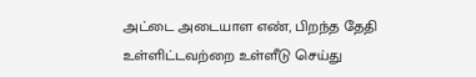அட்டை அடையாள எண், பிறந்த தேதி உள்ளிட்டவற்றை உள்ளீடு செய்து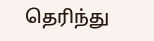தெரிந்து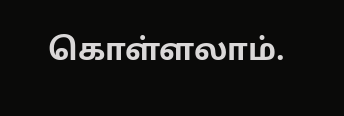கொள்ளலாம்.